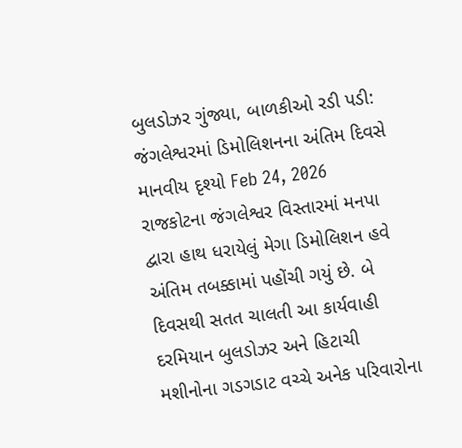બુલડોઝર ગુંજ્યા, બાળકીઓ રડી પડી: જંગલેશ્વરમાં ડિમોલિશનના અંતિમ દિવસે માનવીય દૃશ્યો Feb 24, 2026 રાજકોટના જંગલેશ્વર વિસ્તારમાં મનપા દ્વારા હાથ ધરાયેલું મેગા ડિમોલિશન હવે અંતિમ તબક્કામાં પહોંચી ગયું છે. બે દિવસથી સતત ચાલતી આ કાર્યવાહી દરમિયાન બુલડોઝર અને હિટાચી મશીનોના ગડગડાટ વચ્ચે અનેક પરિવારોના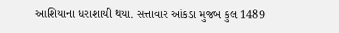આશિયાના ધરાશાયી થયા. સત્તાવાર આંકડા મુજબ કુલ 1489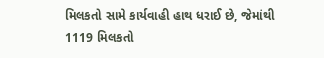મિલકતો સામે કાર્યવાહી હાથ ધરાઈ છે, જેમાંથી 1119 મિલકતો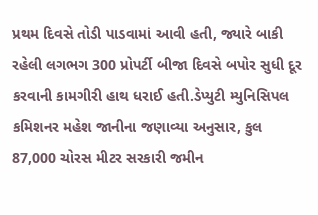પ્રથમ દિવસે તોડી પાડવામાં આવી હતી, જ્યારે બાકી રહેલી લગભગ 300 પ્રોપર્ટી બીજા દિવસે બપોર સુધી દૂર કરવાની કામગીરી હાથ ધરાઈ હતી.ડેપ્યુટી મ્યુનિસિપલ કમિશનર મહેશ જાનીના જણાવ્યા અનુસાર, કુલ 87,000 ચોરસ મીટર સરકારી જમીન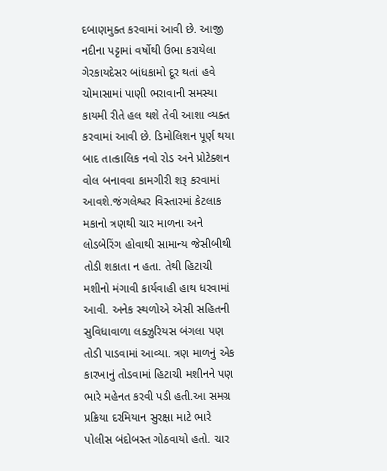દબાણમુક્ત કરવામાં આવી છે. આજી નદીના પટ્ટામાં વર્ષોથી ઉભા કરાયેલા ગેરકાયદેસર બાંધકામો દૂર થતાં હવે ચોમાસામાં પાણી ભરાવાની સમસ્યા કાયમી રીતે હલ થશે તેવી આશા વ્યક્ત કરવામાં આવી છે. ડિમોલિશન પૂર્ણ થયા બાદ તાત્કાલિક નવો રોડ અને પ્રોટેક્શન વોલ બનાવવા કામગીરી શરૂ કરવામાં આવશે.જંગલેશ્વર વિસ્તારમાં કેટલાક મકાનો ત્રણથી ચાર માળના અને લોડબેરિંગ હોવાથી સામાન્ય જેસીબીથી તોડી શકાતા ન હતા. તેથી હિટાચી મશીનો મંગાવી કાર્યવાહી હાથ ધરવામાં આવી. અનેક સ્થળોએ એસી સહિતની સુવિધાવાળા લક્ઝુરિયસ બંગલા પણ તોડી પાડવામાં આવ્યા. ત્રણ માળનું એક કારખાનું તોડવામાં હિટાચી મશીનને પણ ભારે મહેનત કરવી પડી હતી.આ સમગ્ર પ્રક્રિયા દરમિયાન સુરક્ષા માટે ભારે પોલીસ બંદોબસ્ત ગોઠવાયો હતો. ચાર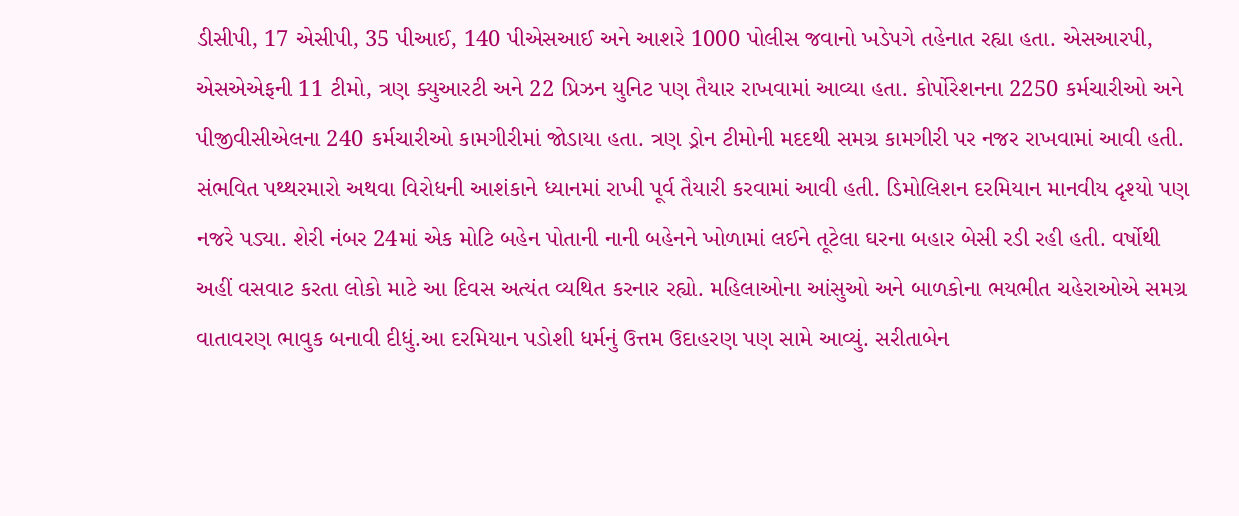ડીસીપી, 17 એસીપી, 35 પીઆઈ, 140 પીએસઆઈ અને આશરે 1000 પોલીસ જવાનો ખડેપગે તહેનાત રહ્યા હતા. એસઆરપી, એસએએફની 11 ટીમો, ત્રણ ક્યુઆરટી અને 22 પ્રિઝન યુનિટ પણ તૈયાર રાખવામાં આવ્યા હતા. કોર્પોરેશનના 2250 કર્મચારીઓ અને પીજીવીસીએલના 240 કર્મચારીઓ કામગીરીમાં જોડાયા હતા. ત્રણ ડ્રોન ટીમોની મદદથી સમગ્ર કામગીરી પર નજર રાખવામાં આવી હતી. સંભવિત પથ્થરમારો અથવા વિરોધની આશંકાને ધ્યાનમાં રાખી પૂર્વ તૈયારી કરવામાં આવી હતી. ડિમોલિશન દરમિયાન માનવીય દૃશ્યો પણ નજરે પડ્યા. શેરી નંબર 24માં એક મોટિ બહેન પોતાની નાની બહેનને ખોળામાં લઈને તૂટેલા ઘરના બહાર બેસી રડી રહી હતી. વર્ષોથી અહીં વસવાટ કરતા લોકો માટે આ દિવસ અત્યંત વ્યથિત કરનાર રહ્યો. મહિલાઓના આંસુઓ અને બાળકોના ભયભીત ચહેરાઓએ સમગ્ર વાતાવરણ ભાવુક બનાવી દીધું.આ દરમિયાન પડોશી ધર્મનું ઉત્તમ ઉદાહરણ પણ સામે આવ્યું. સરીતાબેન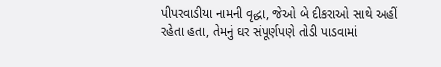પીપરવાડીયા નામની વૃદ્ધા, જેઓ બે દીકરાઓ સાથે અહીં રહેતા હતા, તેમનું ઘર સંપૂર્ણપણે તોડી પાડવામાં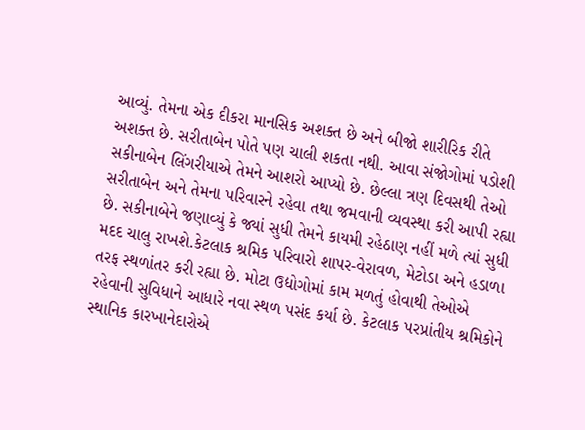આવ્યું. તેમના એક દીકરા માનસિક અશક્ત છે અને બીજો શારીરિક રીતે અશક્ત છે. સરીતાબેન પોતે પણ ચાલી શકતા નથી. આવા સંજોગોમાં પડોશી સકીનાબેન લિંગરીયાએ તેમને આશરો આપ્યો છે. છેલ્લા ત્રણ દિવસથી તેઓ સરીતાબેન અને તેમના પરિવારને રહેવા તથા જમવાની વ્યવસ્થા કરી આપી રહ્યા છે. સકીનાબેને જણાવ્યું કે જ્યાં સુધી તેમને કાયમી રહેઠાણ નહીં મળે ત્યાં સુધી મદદ ચાલુ રાખશે.કેટલાક શ્રમિક પરિવારો શાપર-વેરાવળ, મેટોડા અને હડાળા તરફ સ્થળાંતર કરી રહ્યા છે. મોટા ઉદ્યોગોમાં કામ મળતું હોવાથી તેઓએ રહેવાની સુવિધાને આધારે નવા સ્થળ પસંદ કર્યા છે. કેટલાક પરપ્રાંતીય શ્રમિકોને સ્થાનિક કારખાનેદારોએ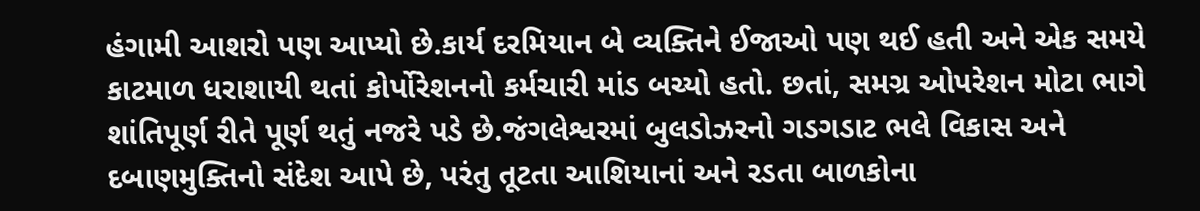હંગામી આશરો પણ આપ્યો છે.કાર્ય દરમિયાન બે વ્યક્તિને ઈજાઓ પણ થઈ હતી અને એક સમયે કાટમાળ ધરાશાયી થતાં કોર્પોરેશનનો કર્મચારી માંડ બચ્યો હતો. છતાં, સમગ્ર ઓપરેશન મોટા ભાગે શાંતિપૂર્ણ રીતે પૂર્ણ થતું નજરે પડે છે.જંગલેશ્વરમાં બુલડોઝરનો ગડગડાટ ભલે વિકાસ અને દબાણમુક્તિનો સંદેશ આપે છે, પરંતુ તૂટતા આશિયાનાં અને રડતા બાળકોના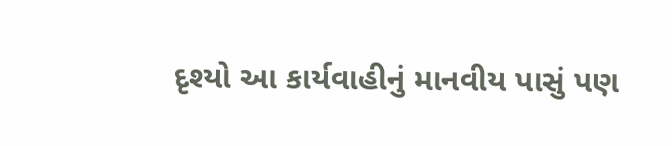દૃશ્યો આ કાર્યવાહીનું માનવીય પાસું પણ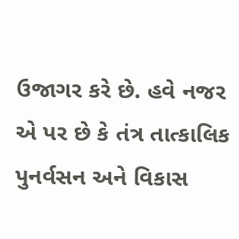ઉજાગર કરે છે. હવે નજર એ પર છે કે તંત્ર તાત્કાલિક પુનર્વસન અને વિકાસ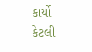કાર્યો કેટલી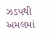ઝડપથી અમલમાં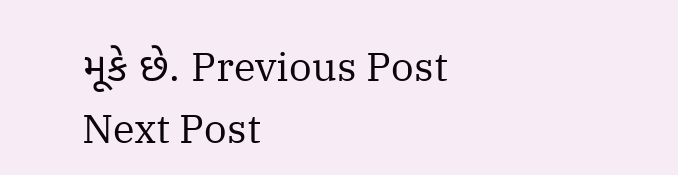મૂકે છે. Previous Post Next Post